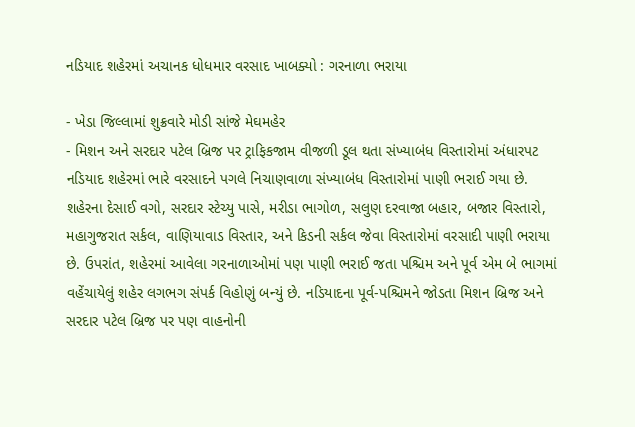નડિયાદ શહેરમાં અચાનક ધોધમાર વરસાદ ખાબક્યો : ગરનાળા ભરાયા

- ખેડા જિલ્લામાં શુક્રવારે મોડી સાંજે મેઘમહેર
- મિશન અને સરદાર પટેલ બ્રિજ પર ટ્રાફિકજામ વીજળી ડૂલ થતા સંખ્યાબંધ વિસ્તારોમાં અંધારપટ
નડિયાદ શહેરમાં ભારે વરસાદને પગલે નિચાણવાળા સંખ્યાબંધ વિસ્તારોમાં પાણી ભરાઈ ગયા છે. શહેરના દેસાઈ વગો, સરદાર સ્ટેચ્યુ પાસે, મરીડા ભાગોળ, સલુણ દરવાજા બહાર, બજાર વિસ્તારો, મહાગુજરાત સર્કલ, વાણિયાવાડ વિસ્તાર, અને કિડની સર્કલ જેવા વિસ્તારોમાં વરસાદી પાણી ભરાયા છે. ઉપરાંત, શહેરમાં આવેલા ગરનાળાઓમાં પણ પાણી ભરાઈ જતા પશ્ચિમ અને પૂર્વ એમ બે ભાગમાં વહેંચાયેલું શહેર લગભગ સંપર્ક વિહોણું બન્યું છે. નડિયાદના પૂર્વ-પશ્ચિમને જોડતા મિશન બ્રિજ અને સરદાર પટેલ બ્રિજ પર પણ વાહનોની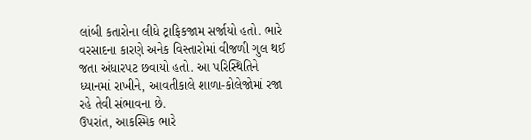લાંબી કતારોના લીધે ટ્રાફિકજામ સર્જાયો હતો. ભારે વરસાદના કારણે અનેક વિસ્તારોમાં વીજળી ગુલ થઈ જતા અંધારપટ છવાયો હતો. આ પરિસ્થિતિને ધ્યાનમાં રાખીને, આવતીકાલે શાળા-કોલેજોમાં રજા રહે તેવી સંભાવના છે.
ઉપરાંત, આકસ્મિક ભારે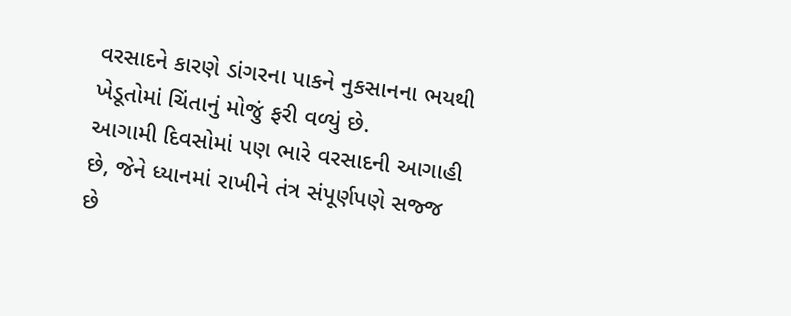વરસાદને કારણે ડાંગરના પાકને નુકસાનના ભયથી ખેડૂતોમાં ચિંતાનું મોજું ફરી વળ્યું છે.
આગામી દિવસોમાં પણ ભારે વરસાદની આગાહી છે, જેને ધ્યાનમાં રાખીને તંત્ર સંપૂર્ણપણે સજ્જ છે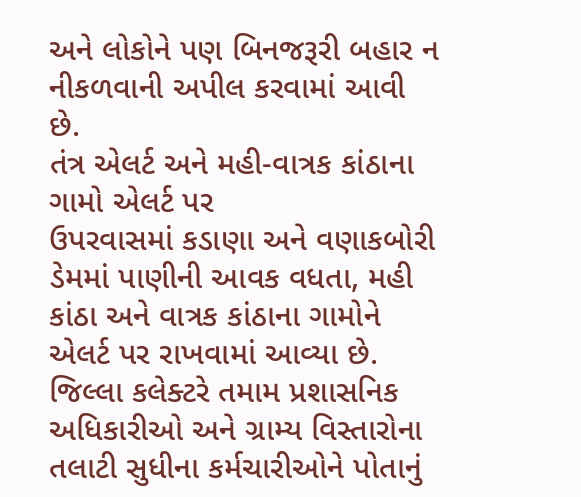અને લોકોને પણ બિનજરૂરી બહાર ન નીકળવાની અપીલ કરવામાં આવી છે.
તંત્ર એલર્ટ અને મહી-વાત્રક કાંઠાના ગામો એલર્ટ પર
ઉપરવાસમાં કડાણા અને વણાકબોરી ડેમમાં પાણીની આવક વધતા, મહી કાંઠા અને વાત્રક કાંઠાના ગામોને એલર્ટ પર રાખવામાં આવ્યા છે. જિલ્લા કલેક્ટરે તમામ પ્રશાસનિક અધિકારીઓ અને ગ્રામ્ય વિસ્તારોના તલાટી સુધીના કર્મચારીઓને પોતાનું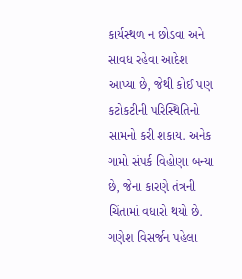કાર્યસ્થળ ન છોડવા અને સાવધ રહેવા આદેશ આપ્યા છે, જેથી કોઈ પણ કટોકટીની પરિસ્થિતિનો સામનો કરી શકાય. અનેક ગામો સંપર્ક વિહોણા બન્યા છે, જેના કારણે તંત્રની ચિંતામાં વધારો થયો છે.
ગણેશ વિસર્જન પહેલા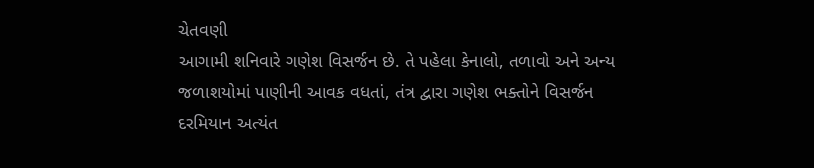ચેતવણી
આગામી શનિવારે ગણેશ વિસર્જન છે. તે પહેલા કેનાલો, તળાવો અને અન્ય જળાશયોમાં પાણીની આવક વધતાં, તંત્ર દ્વારા ગણેશ ભક્તોને વિસર્જન દરમિયાન અત્યંત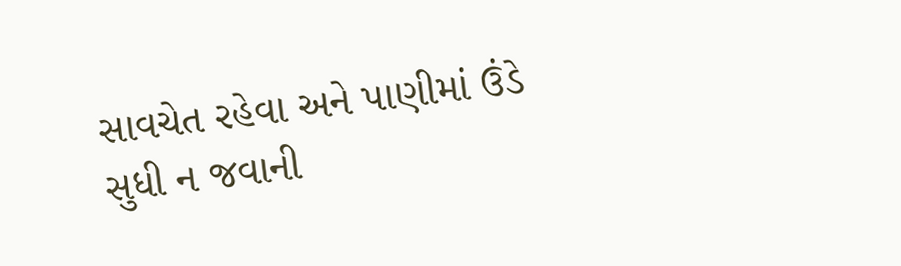સાવચેત રહેવા અને પાણીમાં ઉંડે સુધી ન જવાની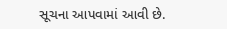સૂચના આપવામાં આવી છે.